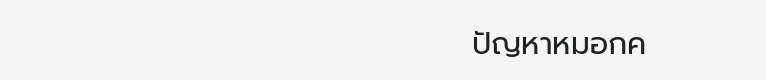ปัญหาหมอกค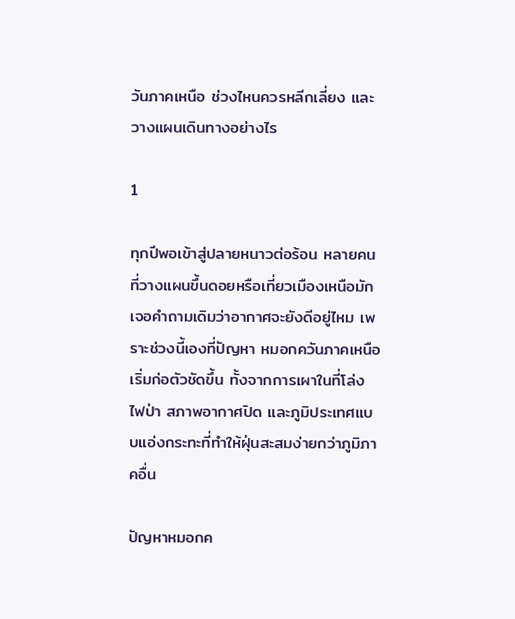วันภาคเหนือ ช่วงไหนควรหลีกเลี่ยง และวางแผนเดินทางอย่างไร

1

ทุกปีพอเข้าสู่ปลายหนาวต่อร้อน หลายคนที่วางแผนขึ้นดอยหรือเที่ยวเมืองเหนือมักเจอคำถามเดิมว่าอากาศจะยังดีอยู่ไหม เพราะช่วงนี้เองที่ปัญหา หมอกควันภาคเหนือ เริ่มก่อตัวชัดขึ้น ทั้งจากการเผาในที่โล่ง ไฟป่า สภาพอากาศปิด และภูมิประเทศแบบแอ่งกระทะที่ทำให้ฝุ่นสะสมง่ายกว่าภูมิภาคอื่น

ปัญหาหมอกค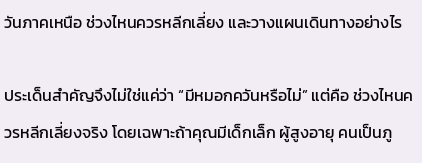วันภาคเหนือ ช่วงไหนควรหลีกเลี่ยง และวางแผนเดินทางอย่างไร

ประเด็นสำคัญจึงไม่ใช่แค่ว่า “มีหมอกควันหรือไม่” แต่คือ ช่วงไหนควรหลีกเลี่ยงจริง โดยเฉพาะถ้าคุณมีเด็กเล็ก ผู้สูงอายุ คนเป็นภู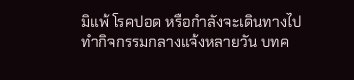มิแพ้ โรคปอด หรือกำลังจะเดินทางไปทำกิจกรรมกลางแจ้งหลายวัน บทค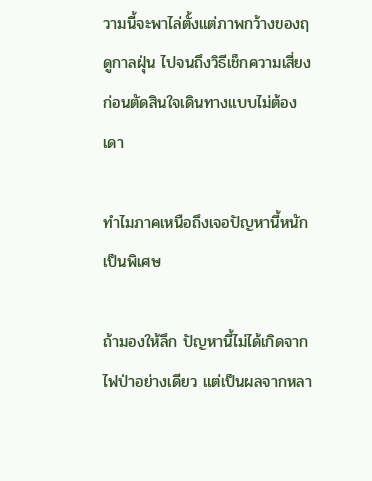วามนี้จะพาไล่ตั้งแต่ภาพกว้างของฤดูกาลฝุ่น ไปจนถึงวิธีเช็กความเสี่ยงก่อนตัดสินใจเดินทางแบบไม่ต้องเดา

ทำไมภาคเหนือถึงเจอปัญหานี้หนักเป็นพิเศษ

ถ้ามองให้ลึก ปัญหานี้ไม่ได้เกิดจากไฟป่าอย่างเดียว แต่เป็นผลจากหลา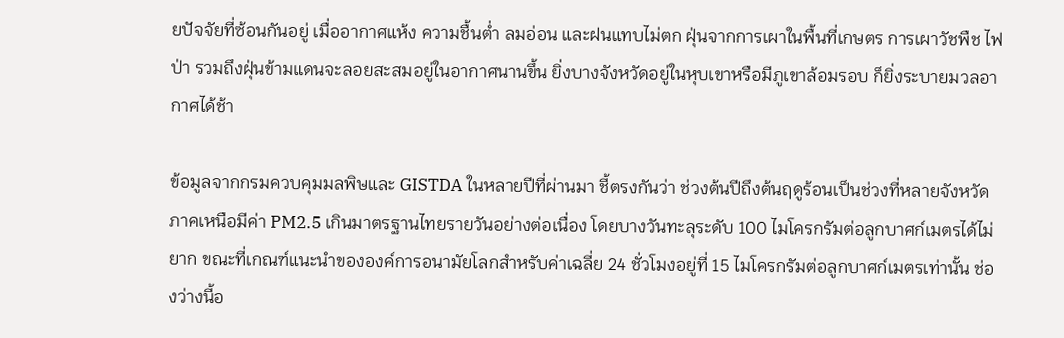ยปัจจัยที่ซ้อนกันอยู่ เมื่ออากาศแห้ง ความชื้นต่ำ ลมอ่อน และฝนแทบไม่ตก ฝุ่นจากการเผาในพื้นที่เกษตร การเผาวัชพืช ไฟป่า รวมถึงฝุ่นข้ามแดนจะลอยสะสมอยู่ในอากาศนานขึ้น ยิ่งบางจังหวัดอยู่ในหุบเขาหรือมีภูเขาล้อมรอบ ก็ยิ่งระบายมวลอากาศได้ช้า

ข้อมูลจากกรมควบคุมมลพิษและ GISTDA ในหลายปีที่ผ่านมา ชี้ตรงกันว่า ช่วงต้นปีถึงต้นฤดูร้อนเป็นช่วงที่หลายจังหวัดภาคเหนือมีค่า PM2.5 เกินมาตรฐานไทยรายวันอย่างต่อเนื่อง โดยบางวันทะลุระดับ 100 ไมโครกรัมต่อลูกบาศก์เมตรได้ไม่ยาก ขณะที่เกณฑ์แนะนำขององค์การอนามัยโลกสำหรับค่าเฉลี่ย 24 ชั่วโมงอยู่ที่ 15 ไมโครกรัมต่อลูกบาศก์เมตรเท่านั้น ช่องว่างนี้อ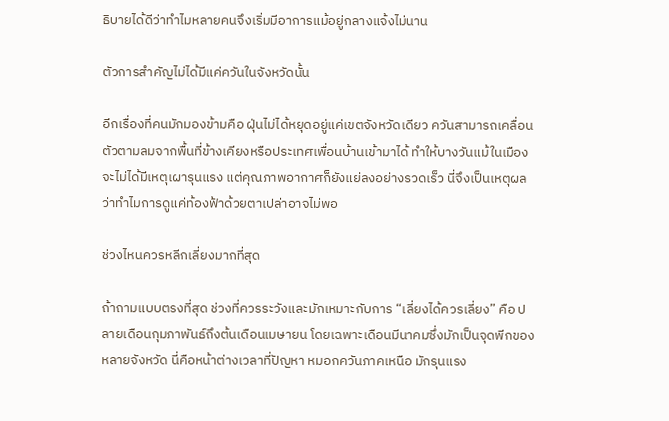ธิบายได้ดีว่าทำไมหลายคนจึงเริ่มมีอาการแม้อยู่กลางแจ้งไม่นาน

ตัวการสำคัญไม่ได้มีแค่ควันในจังหวัดนั้น

อีกเรื่องที่คนมักมองข้ามคือ ฝุ่นไม่ได้หยุดอยู่แค่เขตจังหวัดเดียว ควันสามารถเคลื่อนตัวตามลมจากพื้นที่ข้างเคียงหรือประเทศเพื่อนบ้านเข้ามาได้ ทำให้บางวันแม้ในเมืองจะไม่ได้มีเหตุเผารุนแรง แต่คุณภาพอากาศก็ยังแย่ลงอย่างรวดเร็ว นี่จึงเป็นเหตุผลว่าทำไมการดูแค่ท้องฟ้าด้วยตาเปล่าอาจไม่พอ

ช่วงไหนควรหลีกเลี่ยงมากที่สุด

ถ้าถามแบบตรงที่สุด ช่วงที่ควรระวังและมักเหมาะกับการ “เลี่ยงได้ควรเลี่ยง” คือ ปลายเดือนกุมภาพันธ์ถึงต้นเดือนเมษายน โดยเฉพาะเดือนมีนาคมซึ่งมักเป็นจุดพีกของหลายจังหวัด นี่คือหน้าต่างเวลาที่ปัญหา หมอกควันภาคเหนือ มักรุนแรง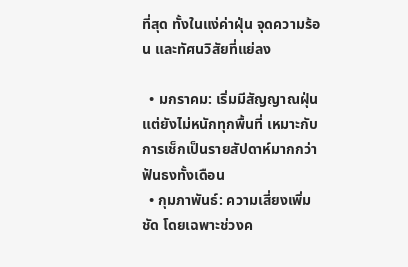ที่สุด ทั้งในแง่ค่าฝุ่น จุดความร้อน และทัศนวิสัยที่แย่ลง

  • มกราคม: เริ่มมีสัญญาณฝุ่น แต่ยังไม่หนักทุกพื้นที่ เหมาะกับการเช็กเป็นรายสัปดาห์มากกว่าฟันธงทั้งเดือน
  • กุมภาพันธ์: ความเสี่ยงเพิ่มชัด โดยเฉพาะช่วงค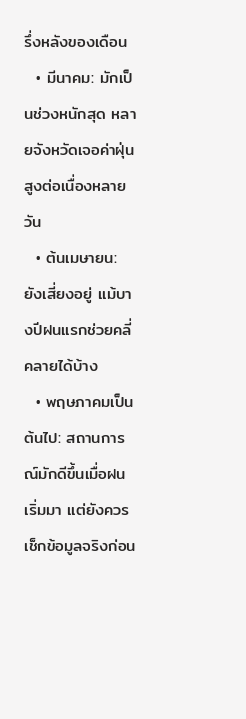รึ่งหลังของเดือน
  • มีนาคม: มักเป็นช่วงหนักสุด หลายจังหวัดเจอค่าฝุ่นสูงต่อเนื่องหลายวัน
  • ต้นเมษายน: ยังเสี่ยงอยู่ แม้บางปีฝนแรกช่วยคลี่คลายได้บ้าง
  • พฤษภาคมเป็นต้นไป: สถานการณ์มักดีขึ้นเมื่อฝนเริ่มมา แต่ยังควรเช็กข้อมูลจริงก่อน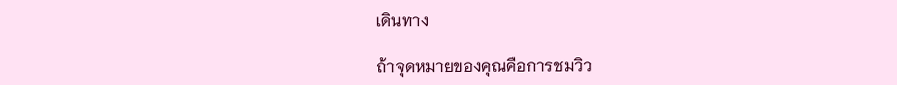เดินทาง

ถ้าจุดหมายของคุณคือการชมวิว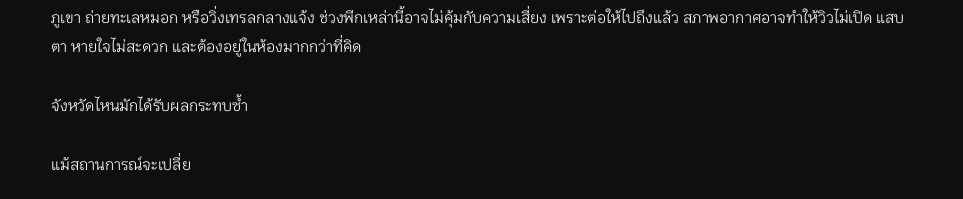ภูเขา ถ่ายทะเลหมอก หรือวิ่งเทรลกลางแจ้ง ช่วงพีกเหล่านี้อาจไม่คุ้มกับความเสี่ยง เพราะต่อให้ไปถึงแล้ว สภาพอากาศอาจทำให้วิวไม่เปิด แสบตา หายใจไม่สะดวก และต้องอยู่ในห้องมากกว่าที่คิด

จังหวัดไหนมักได้รับผลกระทบซ้ำ

แม้สถานการณ์จะเปลี่ย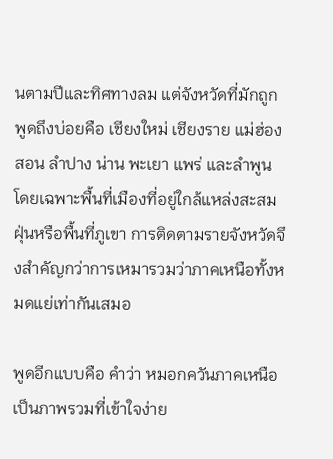นตามปีและทิศทางลม แต่จังหวัดที่มักถูกพูดถึงบ่อยคือ เชียงใหม่ เชียงราย แม่ฮ่องสอน ลำปาง น่าน พะเยา แพร่ และลำพูน โดยเฉพาะพื้นที่เมืองที่อยู่ใกล้แหล่งสะสมฝุ่นหรือพื้นที่ภูเขา การติดตามรายจังหวัดจึงสำคัญกว่าการเหมารวมว่าภาคเหนือทั้งหมดแย่เท่ากันเสมอ

พูดอีกแบบคือ คำว่า หมอกควันภาคเหนือ เป็นภาพรวมที่เข้าใจง่าย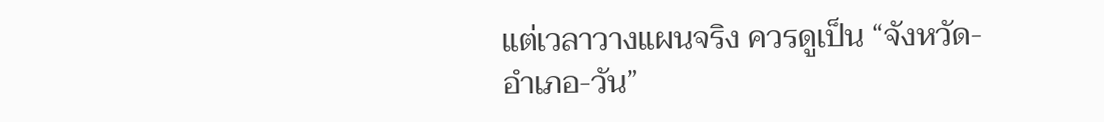แต่เวลาวางแผนจริง ควรดูเป็น “จังหวัด-อำเภอ-วัน”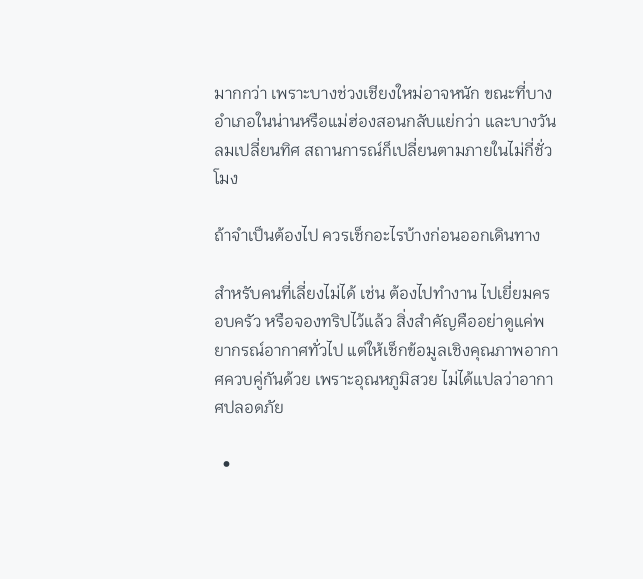มากกว่า เพราะบางช่วงเชียงใหม่อาจหนัก ขณะที่บางอำเภอในน่านหรือแม่ฮ่องสอนกลับแย่กว่า และบางวันลมเปลี่ยนทิศ สถานการณ์ก็เปลี่ยนตามภายในไม่กี่ชั่วโมง

ถ้าจำเป็นต้องไป ควรเช็กอะไรบ้างก่อนออกเดินทาง

สำหรับคนที่เลี่ยงไม่ได้ เช่น ต้องไปทำงาน ไปเยี่ยมครอบครัว หรือจองทริปไว้แล้ว สิ่งสำคัญคืออย่าดูแค่พยากรณ์อากาศทั่วไป แต่ให้เช็กข้อมูลเชิงคุณภาพอากาศควบคู่กันด้วย เพราะอุณหภูมิสวย ไม่ได้แปลว่าอากาศปลอดภัย

  •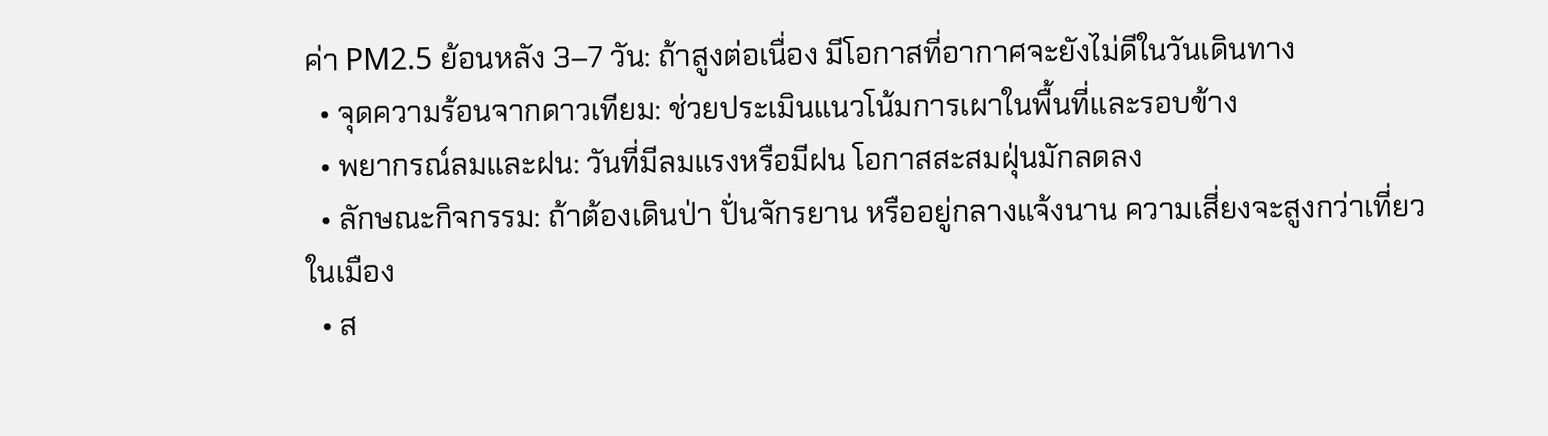ค่า PM2.5 ย้อนหลัง 3–7 วัน: ถ้าสูงต่อเนื่อง มีโอกาสที่อากาศจะยังไม่ดีในวันเดินทาง
  • จุดความร้อนจากดาวเทียม: ช่วยประเมินแนวโน้มการเผาในพื้นที่และรอบข้าง
  • พยากรณ์ลมและฝน: วันที่มีลมแรงหรือมีฝน โอกาสสะสมฝุ่นมักลดลง
  • ลักษณะกิจกรรม: ถ้าต้องเดินป่า ปั่นจักรยาน หรืออยู่กลางแจ้งนาน ความเสี่ยงจะสูงกว่าเที่ยวในเมือง
  • ส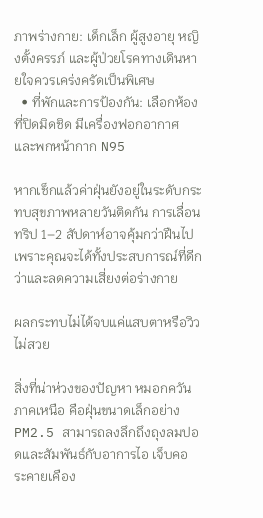ภาพร่างกาย: เด็กเล็ก ผู้สูงอายุ หญิงตั้งครรภ์ และผู้ป่วยโรคทางเดินหายใจควรเคร่งครัดเป็นพิเศษ
  • ที่พักและการป้องกัน: เลือกห้องที่ปิดมิดชิด มีเครื่องฟอกอากาศ และพกหน้ากาก N95

หากเช็กแล้วค่าฝุ่นยังอยู่ในระดับกระทบสุขภาพหลายวันติดกัน การเลื่อนทริป 1–2 สัปดาห์อาจคุ้มกว่าฝืนไป เพราะคุณจะได้ทั้งประสบการณ์ที่ดีกว่าและลดความเสี่ยงต่อร่างกาย

ผลกระทบไม่ได้จบแค่แสบตาหรือวิวไม่สวย

สิ่งที่น่าห่วงของปัญหา หมอกควันภาคเหนือ คือฝุ่นขนาดเล็กอย่าง PM2.5 สามารถลงลึกถึงถุงลมปอดและสัมพันธ์กับอาการไอ เจ็บคอ ระคายเคือง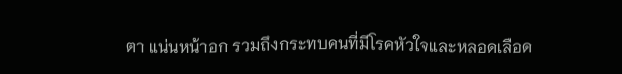ตา แน่นหน้าอก รวมถึงกระทบคนที่มีโรคหัวใจและหลอดเลือด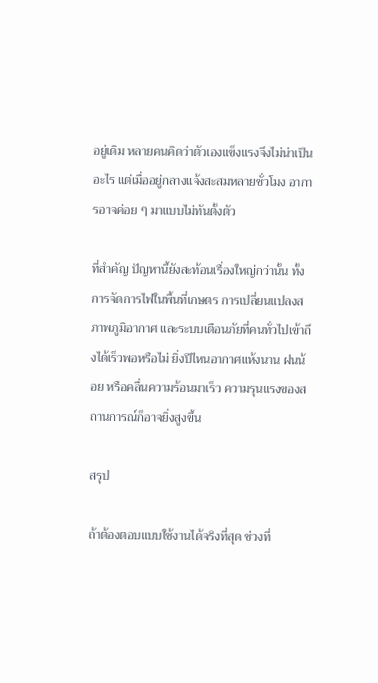อยู่เดิม หลายคนคิดว่าตัวเองแข็งแรงจึงไม่น่าเป็นอะไร แต่เมื่ออยู่กลางแจ้งสะสมหลายชั่วโมง อาการอาจค่อย ๆ มาแบบไม่ทันตั้งตัว

ที่สำคัญ ปัญหานี้ยังสะท้อนเรื่องใหญ่กว่านั้น ทั้งการจัดการไฟในพื้นที่เกษตร การเปลี่ยนแปลงสภาพภูมิอากาศ และระบบเตือนภัยที่คนทั่วไปเข้าถึงได้เร็วพอหรือไม่ ยิ่งปีไหนอากาศแห้งนาน ฝนน้อย หรือคลื่นความร้อนมาเร็ว ความรุนแรงของสถานการณ์ก็อาจยิ่งสูงขึ้น

สรุป

ถ้าต้องตอบแบบใช้งานได้จริงที่สุด ช่วงที่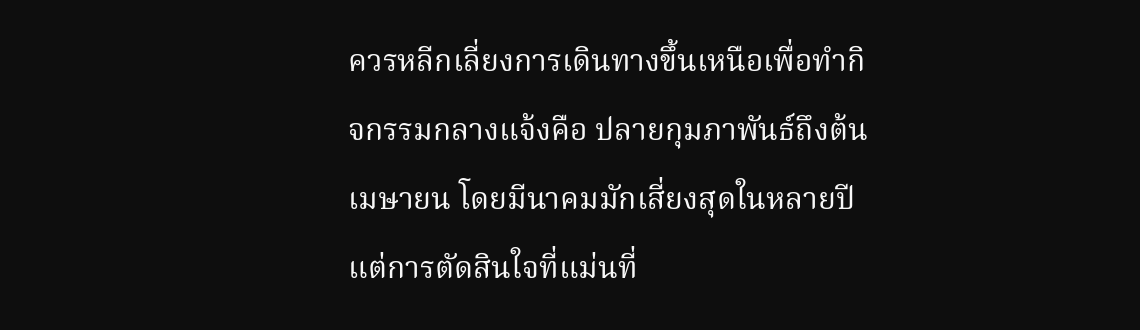ควรหลีกเลี่ยงการเดินทางขึ้นเหนือเพื่อทำกิจกรรมกลางแจ้งคือ ปลายกุมภาพันธ์ถึงต้นเมษายน โดยมีนาคมมักเสี่ยงสุดในหลายปี แต่การตัดสินใจที่แม่นที่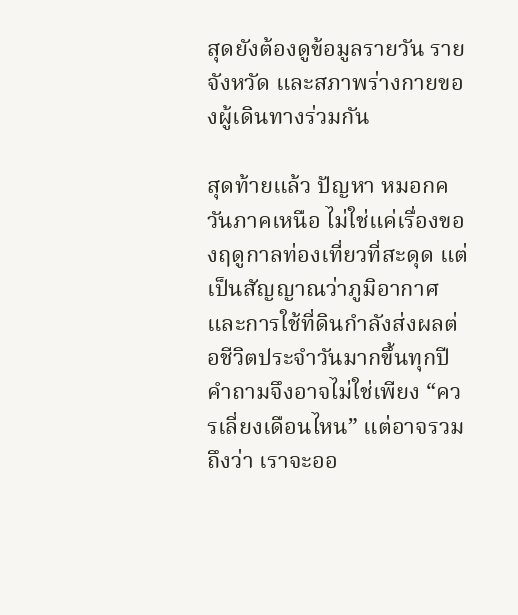สุดยังต้องดูข้อมูลรายวัน รายจังหวัด และสภาพร่างกายของผู้เดินทางร่วมกัน

สุดท้ายแล้ว ปัญหา หมอกควันภาคเหนือ ไม่ใช่แค่เรื่องของฤดูกาลท่องเที่ยวที่สะดุด แต่เป็นสัญญาณว่าภูมิอากาศและการใช้ที่ดินกำลังส่งผลต่อชีวิตประจำวันมากขึ้นทุกปี คำถามจึงอาจไม่ใช่เพียง “ควรเลี่ยงเดือนไหน” แต่อาจรวมถึงว่า เราจะออ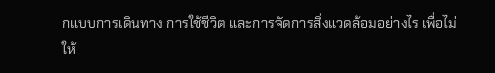กแบบการเดินทาง การใช้ชีวิต และการจัดการสิ่งแวดล้อมอย่างไร เพื่อไม่ให้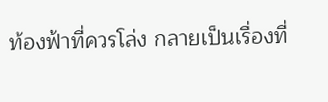ท้องฟ้าที่ควรโล่ง กลายเป็นเรื่องที่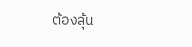ต้องลุ้น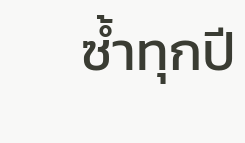ซ้ำทุกปี